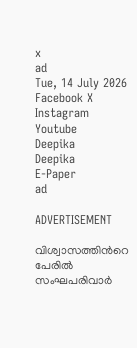x
ad
Tue, 14 July 2026
Facebook X Instagram Youtube
Deepika
Deepika
E-Paper
ad

ADVERTISEMENT

വിശ്വാസത്തിന്‍റെ പേരിൽ സംഘപരിവാർ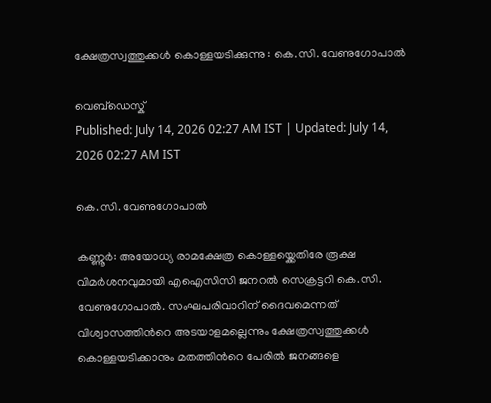ക്ഷേത്രസ്വത്തുക്കൾ കൊള്ളയടിക്കുന്നു : കെ.സി. വേണുഗോപാൽ

വെബ്ഡെസ്ക്
Published: July 14, 2026 02:27 AM IST | Updated: July 14, 2026 02:27 AM IST

കെ.സി. വേണുഗോപാൽ

കണ്ണൂർ: അയോധ്യ രാമക്ഷേത്ര കൊള്ളയ്ക്കെതിരേ രൂക്ഷ വിമർശനവുമായി എഐസിസി ജനറൽ സെക്രട്ടറി കെ.സി. വേണുഗോപാൽ. സംഘപരിവാറിന് ദൈവമെന്നത് വിശ്വാസത്തിന്‍റെ അടയാളമല്ലെന്നും ക്ഷേത്രസ്വത്തുക്കൾ കൊള്ളയടിക്കാനും മതത്തിന്‍റെ പേരിൽ ജനങ്ങളെ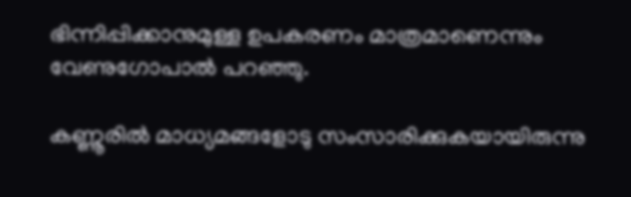ഭിന്നിപ്പിക്കാനുമുള്ള ഉപകരണം മാത്രമാണെന്നും വേണുഗോപാൽ പറഞ്ഞു.

കണ്ണൂരിൽ മാധ്യമങ്ങളോടു സംസാരിക്കുകയായിരുന്നു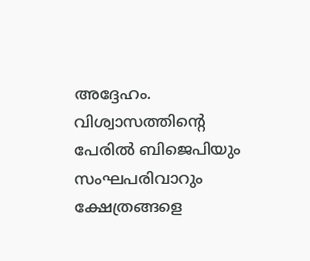അദ്ദേഹം. വിശ്വാസത്തിന്‍റെ പേരിൽ ബിജെപിയും സംഘപരിവാറും ക്ഷേത്രങ്ങളെ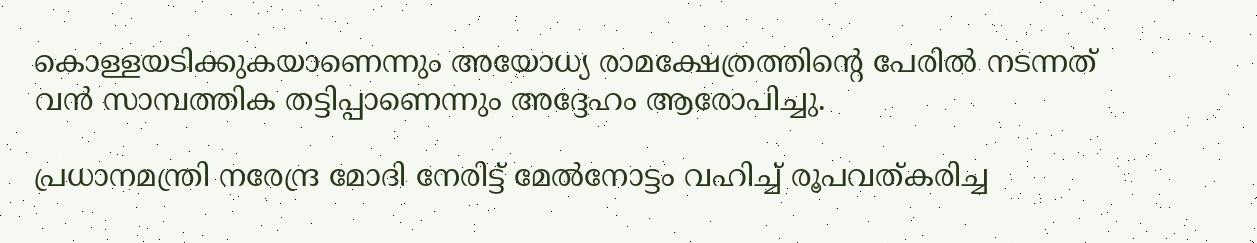കൊള്ളയടിക്കുകയാണെന്നും അയോധ്യ രാമക്ഷേത്രത്തിന്‍റെ പേരിൽ നടന്നത് വൻ സാമ്പത്തിക തട്ടിപ്പാണെന്നും അദ്ദേഹം ആരോപിച്ചു.

പ്രധാനമന്ത്രി നരേന്ദ്ര മോദി നേരിട്ട് മേൽനോട്ടം വഹിച്ച് രൂപവത്കരിച്ച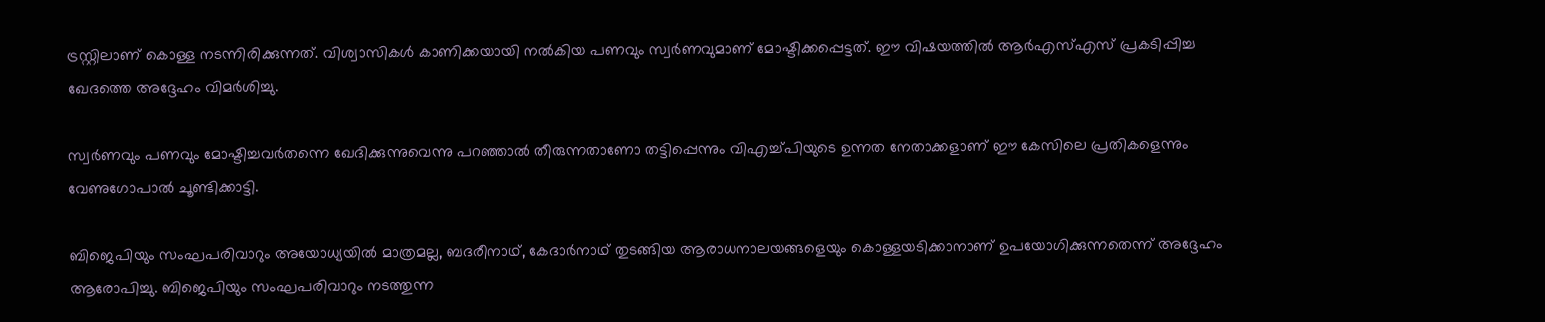ട്രസ്റ്റിലാണ് കൊള്ള നടന്നിരിക്കുന്നത്. വിശ്വാസികൾ കാണിക്കയായി നൽകിയ പണവും സ്വർണവുമാണ് മോഷ്ടിക്കപ്പെട്ടത്. ഈ വിഷയത്തിൽ ആർഎസ്എസ് പ്രകടിപ്പിച്ച ഖേദത്തെ അദ്ദേഹം വിമർശിച്ചു.

സ്വർണവും പണവും മോഷ്ടിച്ചവർതന്നെ ഖേദിക്കുന്നുവെന്നു പറഞ്ഞാൽ തീരുന്നതാണോ തട്ടിപ്പെന്നും വിഎച്ച്പിയുടെ ഉന്നത നേതാക്കളാണ് ഈ കേസിലെ പ്രതികളെന്നും വേണുഗോപാൽ ചൂണ്ടിക്കാട്ടി.

ബിജെപിയും സംഘപരിവാറും അയോധ്യയിൽ മാത്രമല്ല, ബദരീനാഥ്, കേദാർനാഥ് തുടങ്ങിയ ആരാധനാലയങ്ങളെയും കൊള്ളയടിക്കാനാണ് ഉപയോഗിക്കുന്നതെന്ന് അദ്ദേഹം ആരോപിച്ചു. ബിജെപിയും സംഘപരിവാറും നടത്തുന്ന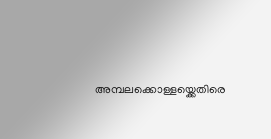അമ്പലക്കൊള്ളയ്ക്കെതിരെ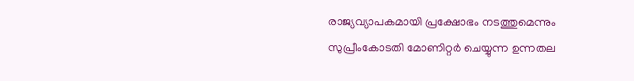രാജ്യവ്യാപകമായി പ്രക്ഷോഭം നടത്തുമെന്നും സുപ്രീംകോടതി മോണിറ്റർ ചെയ്യുന്ന ഉന്നതല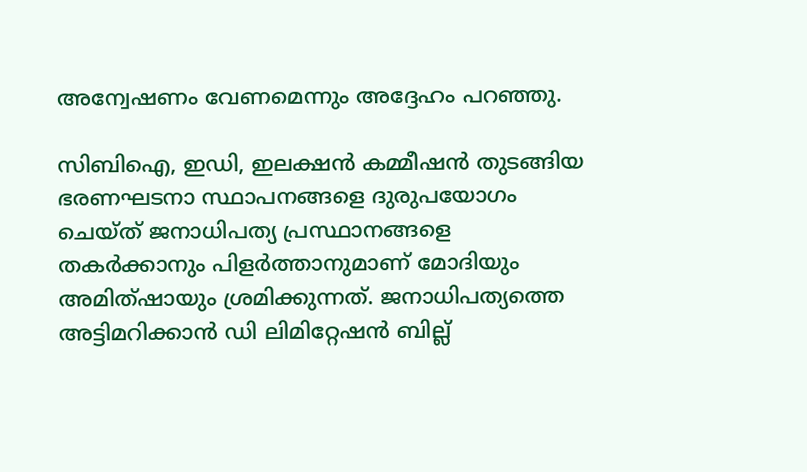അന്വേഷണം വേണമെന്നും അദ്ദേഹം പറഞ്ഞു.

സിബിഐ, ഇഡി, ഇലക്ഷൻ കമ്മീഷൻ തുടങ്ങിയ ഭരണഘടനാ സ്ഥാപനങ്ങളെ ദുരുപയോഗം ചെയ്ത് ജനാധിപത്യ പ്രസ്ഥാനങ്ങളെ തകർക്കാനും പിളർത്താനുമാണ് മോദിയും അമിത്ഷായും ശ്രമിക്കുന്നത്. ജനാധിപത്യത്തെ അട്ടിമറിക്കാൻ ഡി ലിമിറ്റേഷൻ ബില്ല്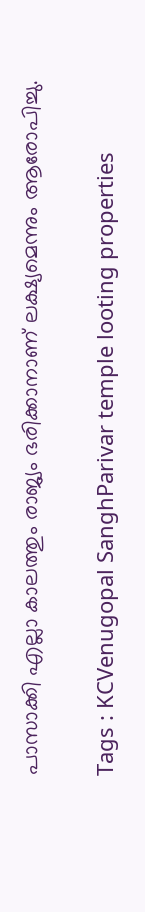പാസാക്കി എല്ലാ കാലത്തും രാജ്യം ഭരിക്കാനാണ് ലക്ഷ്യമെന്നും ആരോപിച്ചു.

Tags : KCVenugopal SanghParivar temple looting properties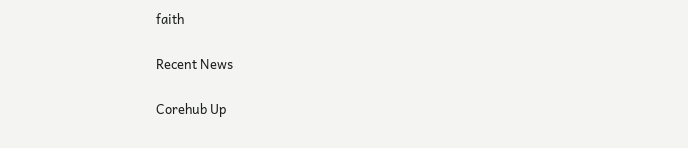faith

Recent News

Corehub Up